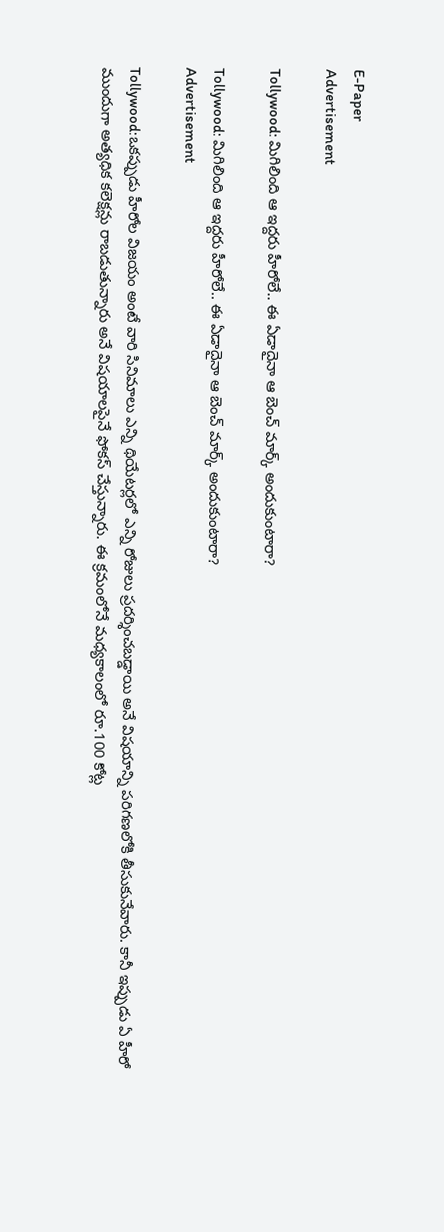E-Paper
Advertisement

Tollywood: మిగిలింది ఆ ఇద్దరు హీరోలే.. ఈ ఏడాదైనా ఆ బెంచ్ మార్క్ అందుకుంటారా?

Tollywood: మిగిలింది ఆ ఇద్దరు హీరోలే.. ఈ ఏడాదైనా ఆ బెంచ్ మార్క్ అందుకుంటారా?
Advertisement

Tollywood:ఒకప్పుడు హీరోల విజయం అంటే వారి సినిమాలు ఎన్ని థియేటర్లలో ఎన్ని రోజులు ప్రదర్శించబడ్డాయి అనే విషయాన్ని పరిగణలోకి తీసుకునేవారు. కానీ ఇప్పుడు ఏ హీరో ముందుగా అత్యధిక కలెక్షన్లు రాబడుతున్నారు అనే విషయాలపైనే ఫోకస్ చేస్తున్నారు. ఈ క్రమంలోనే మధ్యకాలంలో రూ.100 కోట్ల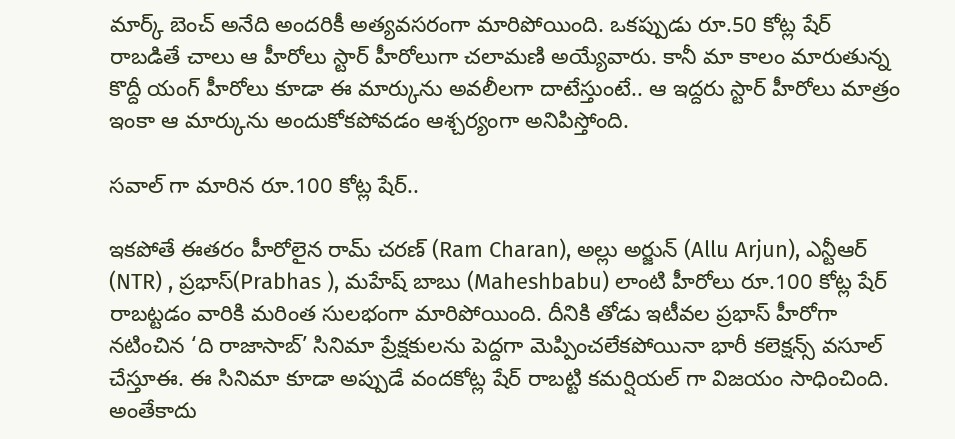మార్క్ బెంచ్ అనేది అందరికీ అత్యవసరంగా మారిపోయింది. ఒకప్పుడు రూ.50 కోట్ల షేర్ రాబడితే చాలు ఆ హీరోలు స్టార్ హీరోలుగా చలామణి అయ్యేవారు. కానీ మా కాలం మారుతున్న కొద్దీ యంగ్ హీరోలు కూడా ఈ మార్కును అవలీలగా దాటేస్తుంటే.. ఆ ఇద్దరు స్టార్ హీరోలు మాత్రం ఇంకా ఆ మార్కును అందుకోకపోవడం ఆశ్చర్యంగా అనిపిస్తోంది.

సవాల్ గా మారిన రూ.100 కోట్ల షేర్..

ఇకపోతే ఈతరం హీరోలైన రామ్ చరణ్ (Ram Charan), అల్లు అర్జున్ (Allu Arjun), ఎన్టీఆర్ (NTR) , ప్రభాస్(Prabhas ), మహేష్ బాబు (Maheshbabu) లాంటి హీరోలు రూ.100 కోట్ల షేర్ రాబట్టడం వారికి మరింత సులభంగా మారిపోయింది. దీనికి తోడు ఇటీవల ప్రభాస్ హీరోగా నటించిన ‘ది రాజాసాబ్’ సినిమా ప్రేక్షకులను పెద్దగా మెప్పించలేకపోయినా భారీ కలెక్షన్స్ వసూల్ చేస్తూఈ. ఈ సినిమా కూడా అప్పుడే వందకోట్ల షేర్ రాబట్టి కమర్షియల్ గా విజయం సాధించింది. అంతేకాదు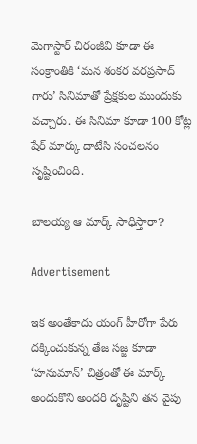మెగాస్టార్ చిరంజీవి కూడా ఈ సంక్రాంతికి ‘మన శంకర వరప్రసాద్ గారు’ సినిమాతో ప్రేక్షకుల ముందుకు వచ్చారు. ఈ సినిమా కూడా 100 కోట్ల షేర్ మార్కు దాటేసి సంచలనం సృష్టించింది.

బాలయ్య ఆ మార్క్ సాధిస్తారా?

Advertisement

ఇక అంతేకాదు యంగ్ హీరోగా పేరు దక్కించుకున్న తేజ సజ్జ కూడా ‘హనుమాన్’ చిత్రంతో ఈ మార్క్ అందుకొని అందరి దృష్టిని తన వైపు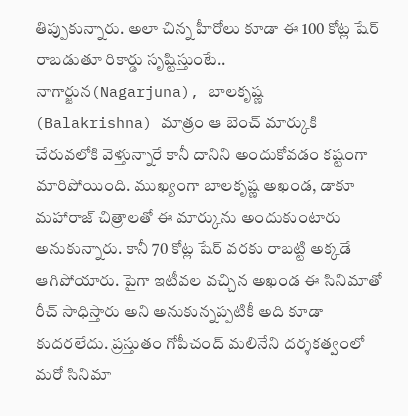తిప్పుకున్నారు. అలా చిన్న హీరోలు కూడా ఈ 100 కోట్ల షేర్ రాబడుతూ రికార్డు సృష్టిస్తుంటే.. నాగార్జున(Nagarjuna), బాలకృష్ణ (Balakrishna) మాత్రం ఆ బెంచ్ మార్కుకి చేరువలోకి వెళ్తున్నారే కానీ దానిని అందుకోవడం కష్టంగా మారిపోయింది. ముఖ్యంగా బాలకృష్ణ అఖండ, డాకూ మహారాజ్ చిత్రాలతో ఈ మార్కును అందుకుంటారు అనుకున్నారు. కానీ 70 కోట్ల షేర్ వరకు రాబట్టి అక్కడే ఆగిపోయారు. పైగా ఇటీవల వచ్చిన అఖండ ఈ సినిమాతో రీచ్ సాధిస్తారు అని అనుకున్నప్పటికీ అది కూడా కుదరలేదు. ప్రస్తుతం గోపీచంద్ మలినేని దర్శకత్వంలో మరో సినిమా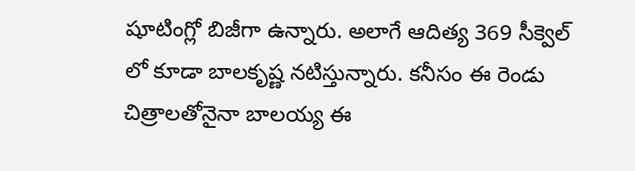షూటింగ్లో బిజీగా ఉన్నారు. అలాగే ఆదిత్య 369 సీక్వెల్ లో కూడా బాలకృష్ణ నటిస్తున్నారు. కనీసం ఈ రెండు చిత్రాలతోనైనా బాలయ్య ఈ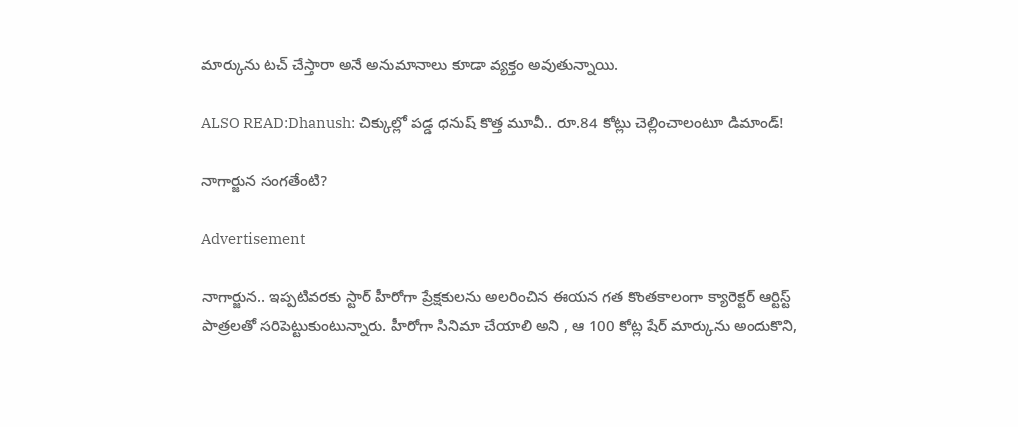మార్కును టచ్ చేస్తారా అనే అనుమానాలు కూడా వ్యక్తం అవుతున్నాయి.

ALSO READ:Dhanush: చిక్కుల్లో పడ్డ ధనుష్ కొత్త మూవీ.. రూ.84 కోట్లు చెల్లించాలంటూ డిమాండ్!

నాగార్జున సంగతేంటి?

Advertisement

నాగార్జున.. ఇప్పటివరకు స్టార్ హీరోగా ప్రేక్షకులను అలరించిన ఈయన గత కొంతకాలంగా క్యారెక్టర్ ఆర్టిస్ట్ పాత్రలతో సరిపెట్టుకుంటున్నారు. హీరోగా సినిమా చేయాలి అని , ఆ 100 కోట్ల షేర్ మార్కును అందుకొని,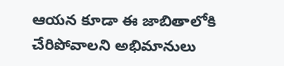ఆయన కూడా ఈ జాబితాలోకి చేరిపోవాలని అభిమానులు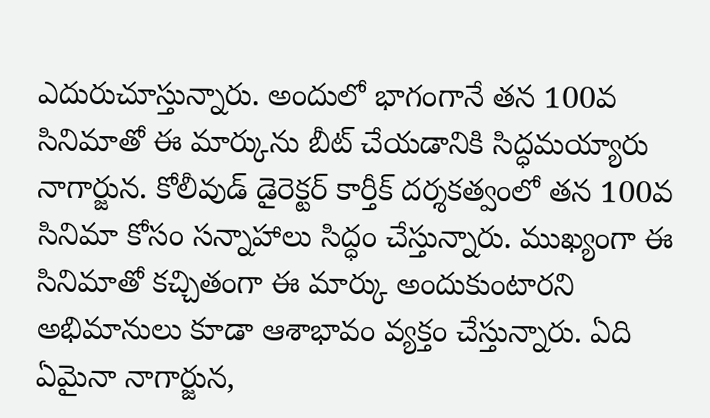ఎదురుచూస్తున్నారు. అందులో భాగంగానే తన 100వ సినిమాతో ఈ మార్కును బీట్ చేయడానికి సిద్ధమయ్యారు నాగార్జున. కోలీవుడ్ డైరెక్టర్ కార్తీక్ దర్శకత్వంలో తన 100వ సినిమా కోసం సన్నాహాలు సిద్ధం చేస్తున్నారు. ముఖ్యంగా ఈ సినిమాతో కచ్చితంగా ఈ మార్కు అందుకుంటారని అభిమానులు కూడా ఆశాభావం వ్యక్తం చేస్తున్నారు. ఏది ఏమైనా నాగార్జున,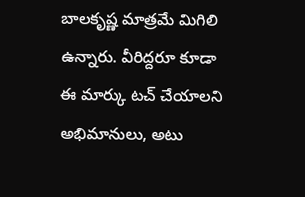బాలకృష్ణ మాత్రమే మిగిలి ఉన్నారు. వీరిద్దరూ కూడా ఈ మార్కు టచ్ చేయాలని అభిమానులు, అటు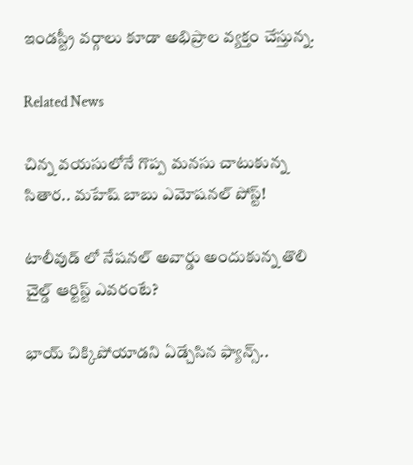ఇండస్ట్రీ వర్గాలు కూడా అభిప్రాల వ్యక్తం చేస్తున్న.

Related News

చిన్న వయసులోనే గొప్ప మనసు చాటుకున్న సితార.. మహేష్ బాబు ఎమోషనల్ పోస్ట్!

టాలీవుడ్ లో నేషనల్ అవార్డు అందుకున్న తొలి చైల్డ్ ఆర్టిస్ట్ ఎవరంటే?

భాయ్ చిక్కిపోయాడని ఏడ్చేసిన ఫ్యాన్స్..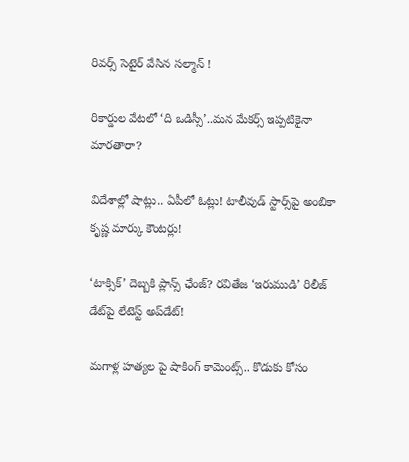రివర్స్ సెటైర్ వేసిన సల్మాన్ !

రికార్డుల వేటలో ‘ది ఒడిస్సీ’..మన మేకర్స్ ఇప్పటికైనా మారతారా?

విదేశాల్లో షాట్లు.. ఏపీలో ఓట్లు! టాలీవుడ్ స్టార్స్‌పై అంబికా కృష్ణ మార్కు కౌంటర్లు!

‘టాక్సిక్’ దెబ్బకి ప్లాన్స్ ఛేంజ్? రవితేజ ‘ఇరుముడి’ రిలీజ్ డేట్‌పై లేటెస్ట్ అప్‌డేట్!

మగాళ్ల హత్యల పై షాకింగ్ కామెంట్స్.. కొడుకు కోసం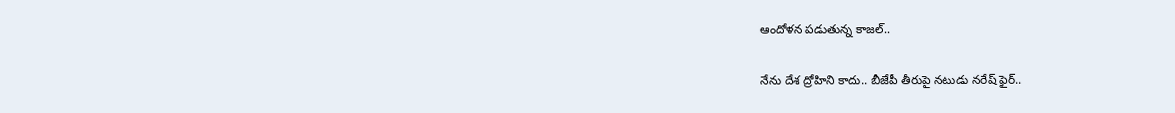ఆందోళన పడుతున్న కాజల్..

నేను దేశ ద్రోహిని కాదు.. బీజేపీ తీరుపై నటుడు నరేష్ ఫైర్..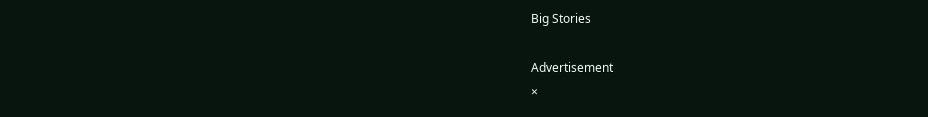Big Stories

Advertisement
×